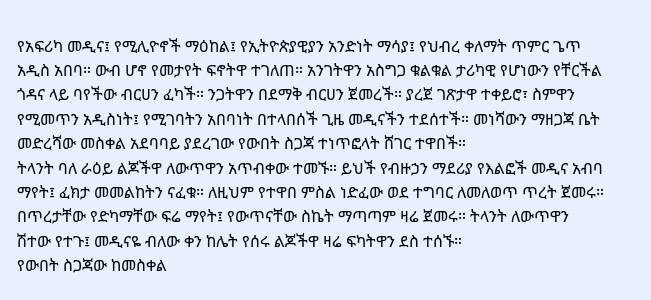የአፍሪካ መዲና፤ የሚሊዮኖች ማዕከል፤ የኢትዮጵያዊያን አንድነት ማሳያ፤ የህብረ ቀለማት ጥምር ጌጥ አዲስ አበባ። ውብ ሆኖ የመታየት ፍኖትዋ ተገለጠ። አንገትዋን አስግጋ ቁልቁል ታሪካዊ የሆነውን የቸርችል ጎዳና ላይ ባየችው ብርሀን ፈካች። ንጋትዋን በደማቅ ብርሀን ጀመረች። ያረጀ ገጽታዋ ተቀይሮ፣ ስምዋን የሚመጥን አዲስነት፤ የሚገባትን አበባነት በተላበሰች ጊዜ መዲናችን ተደሰተች። መነሻውን ማዘጋጃ ቤት መድረሻው መስቀል አደባባይ ያደረገው የውበት ስጋጃ ተነጥፎላት ሸገር ተዋበች።
ትላንት ባለ ራዕይ ልጆችዋ ለውጥዋን አጥብቀው ተመኙ። ይህች የብዙኃን ማደሪያ የእልፎች መዲና አብባ ማየት፤ ፈክታ መመልከትን ናፈቁ። ለዚህም የተዋበ ምስል ነድፈው ወደ ተግባር ለመለወጥ ጥረት ጀመሩ። በጥረታቸው የድካማቸው ፍሬ ማየት፤ የውጥናቸው ስኬት ማጣጣም ዛሬ ጀመሩ። ትላንት ለውጥዋን ሽተው የተጉ፤ መዲናዬ ብለው ቀን ከሌት የሰሩ ልጆችዋ ዛሬ ፍካትዋን ደስ ተሰኙ።
የውበት ስጋጃው ከመስቀል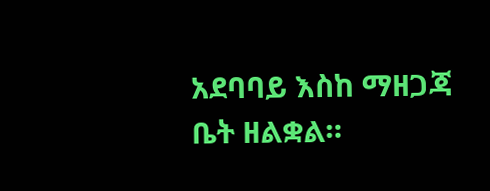አደባባይ እስከ ማዘጋጃ ቤት ዘልቋል።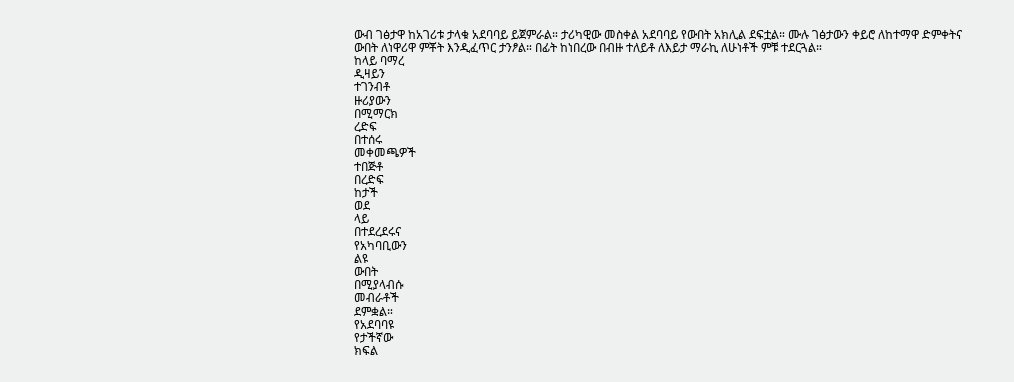ውብ ገፅታዋ ከአገሪቱ ታላቁ አደባባይ ይጀምራል። ታሪካዊው መስቀል አደባባይ የውበት አክሊል ደፍቷል። ሙሉ ገፅታውን ቀይሮ ለከተማዋ ድምቀትና ውበት ለነዋሪዋ ምቾት እንዲፈጥር ታንፆል። በፊት ከነበረው በብዙ ተለይቶ ለእይታ ማራኪ ለሁነቶች ምቹ ተደርጓል።
ከላይ ባማረ
ዲዛይን
ተገንብቶ
ዙሪያውን
በሚማርክ
ረድፍ
በተሰሩ
መቀመጫዎች
ተበጅቶ
በረድፍ
ከታች
ወደ
ላይ
በተደረደሩና
የአካባቢውን
ልዩ
ውበት
በሚያላብሱ
መብራቶች
ደምቋል።
የአደባባዩ
የታችኛው
ክፍል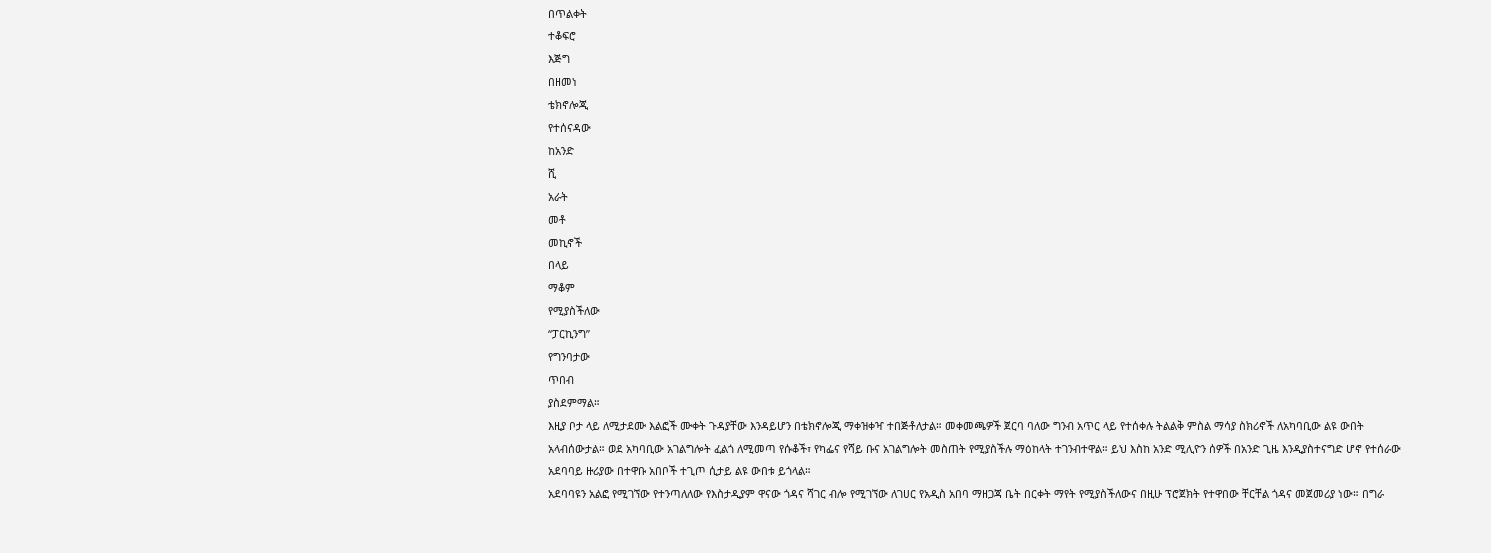በጥልቀት
ተቆፍሮ
እጅግ
በዘመነ
ቴክኖሎጂ
የተሰናዳው
ከአንድ
ሺ
አራት
መቶ
መኪኖች
በላይ
ማቆም
የሚያስችለው
“ፓርኪንግ”
የግንባታው
ጥበብ
ያስደምማል።
እዚያ ቦታ ላይ ለሚታደሙ እልፎች ሙቀት ጉዳያቸው እንዳይሆን በቴክኖሎጂ ማቀዝቀዣ ተበጅቶለታል። መቀመጫዎች ጀርባ ባለው ግንብ አጥር ላይ የተሰቀሉ ትልልቅ ምስል ማሳያ ስክሪኖች ለአካባቢው ልዩ ውበት አላብሰውታል። ወደ አካባቢው አገልግሎት ፈልጎ ለሚመጣ የሱቆች፣ የካፌና የሻይ ቡና አገልግሎት መስጠት የሚያስችሉ ማዕከላት ተገንብተዋል። ይህ እስከ አንድ ሚሊዮን ሰዎች በአንድ ጊዜ እንዲያስተናግድ ሆኖ የተሰራው አደባባይ ዙሪያው በተዋቡ አበቦች ተጊጦ ሲታይ ልዩ ውበቱ ይጎላል።
አደባባዩን አልፎ የሚገኘው የተንጣለለው የእስታዲያም ዋናው ጎዳና ሻገር ብሎ የሚገኘው ለገሀር የአዲስ አበባ ማዘጋጃ ቤት በርቀት ማየት የሚያስችለውና በዚሁ ፕሮጀክት የተዋበው ቸርቸል ጎዳና መጀመሪያ ነው። በግራ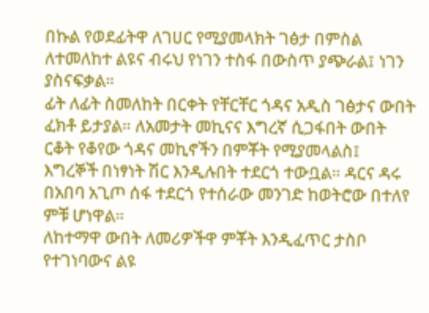በኩል የወደፊትዋ ለገሀር የሚያመላክት ገፅታ በምስል ለተመለከተ ልዩና ብሩህ የነገን ተስፋ በውስጥ ያጭራል፤ ነገን ያስናፍቃል።
ፊት ለፊት ስመለከት በርቀት የቸርቸር ጎዳና አዲስ ገፅታና ውበት ፈክቶ ይታያል። ለአመታት መኪናና እግረኛ ሲጋፋበት ውበት ርቆት የቆየው ጎዳና መኪኖችን በምቾት የሚያመላልስ፤ እግረኞች በነፃነት ሽር እንዲሉበት ተደርጎ ተውቧል። ዳርና ዳሩ በአበባ አጊጦ ሰፋ ተደርጎ የተሰራው መንገድ ከወትሮው በተለየ ምቹ ሆነዋል።
ለከተማዋ ውበት ለመሪዎችዋ ምቾት እንዲፈጥር ታስቦ የተገነባውና ልዩ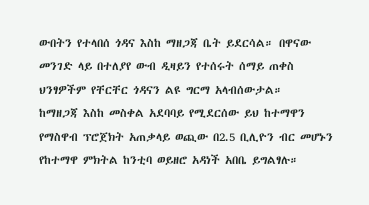ውበትን የተላበሰ ጎዳና እስከ ማዘጋጃ ቤት ይደርሳል። በዋናው መንገድ ላይ በተለያየ ውብ ዲዛይን የተሰሩት ሰማይ ጠቀስ ህንፃዎችም የቸርቸር ጎዳናን ልዩ ግርማ አላብሰውታል።
ከማዘጋጃ እስከ መስቀል አደባባይ የሚደርሰው ይህ ከተማዋን የማስዋብ ፕሮጀክት አጠቃላይ ወጪው በ2.5 ቢሊዮን ብር መሆኑን የከተማዋ ምክትል ከንቲባ ወይዘሮ አዳነች አበቤ ይግልፃሉ።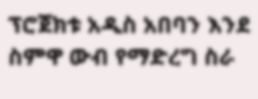ፕሮጀክቱ አዲስ አበባን እንደ ስምዋ ውብ የማድረግ ስራ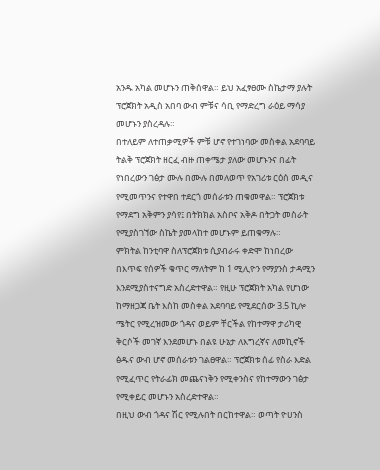አንዱ አካል መሆኑን ጠቅሰዋል። ይህ አፈፃፀሙ ስኬታማ ያሉት ፕሮጀክት አዲስ አበባ ውብ ምቹና ሳቢ የማድረግ ራዕይ ማሳያ መሆኑን ያስረዳሉ።
በተለይም ለተጠቃሚዎች ምቹ ሆኖ የተገነባው መስቀል አደባባይ ትልቅ ፕሮጀክት ዘርፈ ብዙ ጠቀሜታ ያለው መሆኑንና በፊት የነበረውን ገፅታ ሙሉ በሙሉ በመለወጥ የአገሪቱ ርዕሰ መዲና የሚመጥንና የተዋበ ተደርጎ መሰራቱን ጠቁመዋል። ፕሮጀክቱ የማደግ አቅምን ያሳየ፤ በትክክል አስቦና አቅዶ በትጋት መስራት የሚያስገኘው ስኬት ያመላከተ መሆኑም ይጠቁማሉ።
ምክትል ከንቲባዋ ስለፕሮጀክቱ ሲያብራሩ ቀድሞ ከነበረው በእጥፍ የሰዎች ቁጥር ማለትም ከ 1 ሚሊዮን የማያንስ ታዳሚን እንደሚያስተናግድ አስረድተዋል። የዚሁ ፕሮጀክት አካል የሆነው ከማዘጋጃ ቤት እስከ መስቀል አደባባይ የሚደርሰው 3.5 ኪሎ ሜትር የሚረዝመው ጎዳና ወይም ቸርችል የከተማዋ ታሪካዊ ቅርሶች መገኛ እንደመሆኑ በልዩ ሁኔታ ለእግረኛና ለመኪኖች ፅዱና ውብ ሆኖ መሰራቱን ገልፀዋል። ፕሮጀክቱ ሰፊ የስራ እድል የሚፈጥር የትራፊክ መጨናነቅን የሚቀንስና የከተማውን ገፅታ የሚቀይር መሆኑን አስረድተዋል።
በዚህ ውብ ጎዳና ሽር የሚሉበት በርከተዋል። ወጣት ዮሀንስ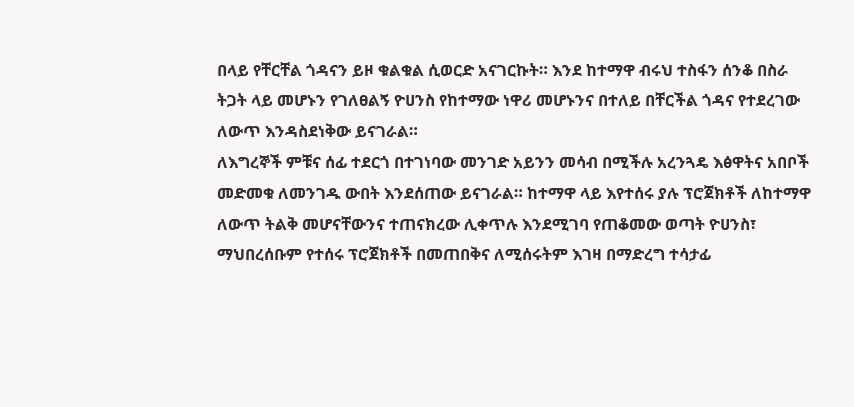በላይ የቸርቸል ጎዳናን ይዞ ቁልቁል ሲወርድ አናገርኩት። እንደ ከተማዋ ብሩህ ተስፋን ሰንቆ በስራ ትጋት ላይ መሆኑን የገለፀልኝ ዮሀንስ የከተማው ነዋሪ መሆኑንና በተለይ በቸርችል ጎዳና የተደረገው ለውጥ እንዳስደነቅው ይናገራል።
ለእግረኞች ምቹና ሰፊ ተደርጎ በተገነባው መንገድ አይንን መሳብ በሚችሉ አረንጓዴ እፅዋትና አበቦች መድመቁ ለመንገዱ ውበት እንደሰጠው ይናገራል። ከተማዋ ላይ እየተሰሩ ያሉ ፕሮጀክቶች ለከተማዋ ለውጥ ትልቅ መሆናቸውንና ተጠናክረው ሊቀጥሉ እንደሚገባ የጠቆመው ወጣት ዮሀንስ፣ ማህበረሰቡም የተሰሩ ፕሮጀክቶች በመጠበቅና ለሚሰሩትም እገዛ በማድረግ ተሳታፊ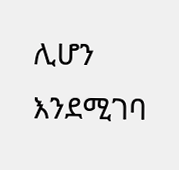ሊሆን እንደሚገባ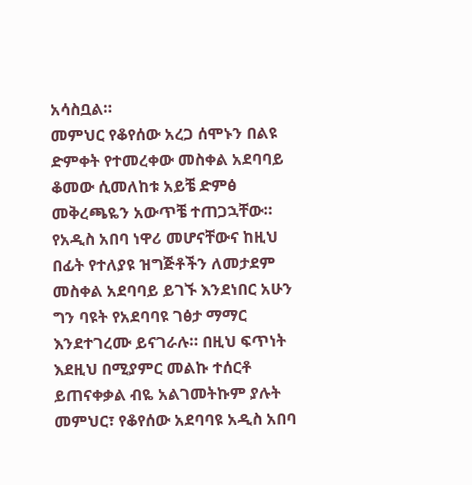አሳስቧል።
መምህር የቆየሰው አረጋ ሰሞኑን በልዩ ድምቀት የተመረቀው መስቀል አደባባይ ቆመው ሲመለከቱ አይቼ ድምፅ መቅረጫዬን አውጥቼ ተጠጋኋቸው። የአዲስ አበባ ነዋሪ መሆናቸውና ከዚህ በፊት የተለያዩ ዝግጅቶችን ለመታደም መስቀል አደባባይ ይገኙ እንደነበር አሁን ግን ባዩት የአደባባዩ ገፅታ ማማር እንደተገረሙ ይናገራሉ። በዚህ ፍጥነት እደዚህ በሚያምር መልኩ ተሰርቶ ይጠናቀቃል ብዬ አልገመትኩም ያሉት መምህር፣ የቆየሰው አደባባዩ አዲስ አበባ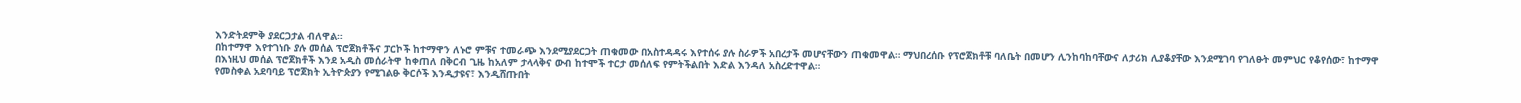እንድትደምቅ ያደርጋታል ብለዋል።
በከተማዋ እየተገነቡ ያሉ መሰል ፕሮጀክቶችና ፓርኮች ከተማዋን ለኑሮ ምቹና ተመራጭ እንደሚያደርጋት ጠቁመው በአስተዳዳሩ እየተሰሩ ያሉ ስራዎች አበረታች መሆናቸውን ጠቁመዋል። ማህበረሰቡ የፕሮጀክቶቹ ባለቤት በመሆን ሊንከባከባቸውና ለታሪክ ሊያቆያቸው እንደሚገባ የገለፁት መምህር የቆየሰው፣ ከተማዋ በእነዚህ መሰል ፕሮጀክቶች እንደ አዲስ መሰራትዋ ከቀጠለ በቅርብ ጊዜ ከአለም ታላላቅና ውብ ከተሞች ተርታ መሰለፍ የምትችልበት እድል እንዳለ አስረድተዋል።
የመስቀል አደባባይ ፕሮጀክት ኢትዮጵያን የሚገልፁ ቅርሶች እንዲታዩና፣ እንዲሸጡበት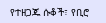የተዘጋጁ ሱቆች፣ የቢሮ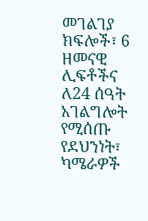መገልገያ ክፍሎች፣ 6 ዘመናዊ ሊፍቶችና ለ24 ሰዓት አገልግሎት የሚሰጡ የደህንነት፣ ካሜራዎች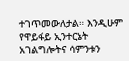ተገጥመውለታል። እንዲሁም የዋይፋይ ኢንተርኔት አገልግሎትና ሳምንቱን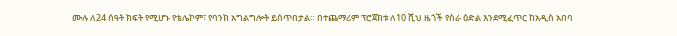ሙሉ ለ24 ሰዓት ክፍት የሚሆኑ የቴሌኮም፣ የባንክ አግልግሎት ይሰጥበታል። በተጨማሪም ፕሮጀክቱ ለ10 ሺህ ዜጎች የስራ ዕድል እንደሚፈጥር ከአዲስ አበባ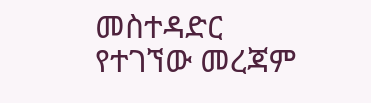መስተዳድር የተገኘው መረጃም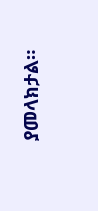ያመላክታል።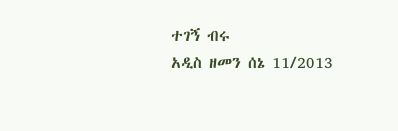ተገኝ ብሩ
አዲስ ዘመን ሰኔ 11/2013